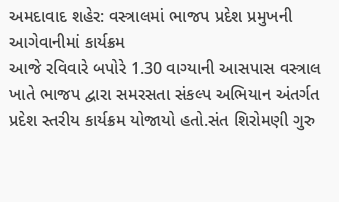અમદાવાદ શહેર: વસ્ત્રાલમાં ભાજપ પ્રદેશ પ્રમુખની આગેવાનીમાં કાર્યક્રમ
આજે રવિવારે બપોરે 1.30 વાગ્યાની આસપાસ વસ્ત્રાલ ખાતે ભાજપ દ્વારા સમરસતા સંકલ્પ અભિયાન અંતર્ગત પ્રદેશ સ્તરીય કાર્યક્રમ યોજાયો હતો.સંત શિરોમણી ગુરુ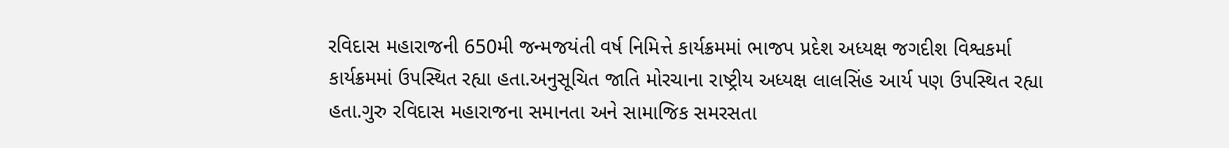રવિદાસ મહારાજની 650મી જન્મજયંતી વર્ષ નિમિત્તે કાર્યક્રમમાં ભાજપ પ્રદેશ અધ્યક્ષ જગદીશ વિશ્વકર્મા કાર્યક્રમમાં ઉપસ્થિત રહ્યા હતા.અનુસૂચિત જાતિ મોરચાના રાષ્ટ્રીય અધ્યક્ષ લાલસિંહ આર્ય પણ ઉપસ્થિત રહ્યા હતા.ગુરુ રવિદાસ મહારાજના સમાનતા અને સામાજિક સમરસતા